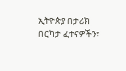ኢትዮጵያ በታሪክ በርካታ ፈተናዎችን፣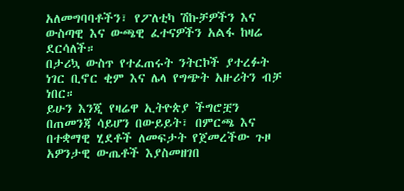አለመግባባቶችን፣ የፖለቲካ ሽኩቻዎችን እና ውስጣዊ እና ውጫዊ ፈተናዎችን አልፋ ከዛሬ ደርሳለች።
በታሪኳ ውስጥ የተፈጠሩት ንትርኮች ያተረፉት ነገር ቢኖር ቂም እና ሌላ የግጭት አዙሪትን ብቻ ነበር።
ይሁን እንጂ የዛሬዋ ኢትዮጵያ ችግሮቿን በጠመንጃ ሳይሆን በውይይት፣ በምርጫ እና በተቋማዊ ሂደቶች ለመፍታት የጀመረችው ጉዞ አዎንታዊ ውጤቶች እያስመዘገበ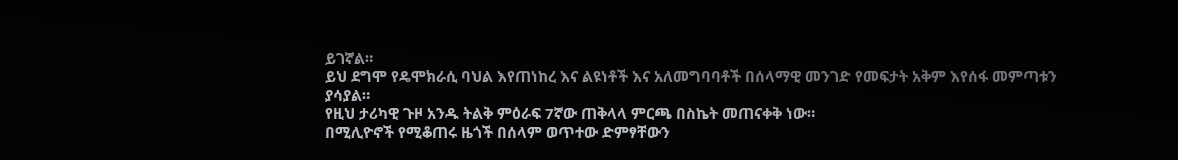ይገኛል።
ይህ ደግሞ የዴሞክራሲ ባህል እየጠነከረ እና ልዩነቶች እና አለመግባባቶች በሰላማዊ መንገድ የመፍታት አቅም እየሰፋ መምጣቱን ያሳያል።
የዚህ ታሪካዊ ጉዞ አንዱ ትልቅ ምዕራፍ 7ኛው ጠቅላላ ምርጫ በስኬት መጠናቀቅ ነው።
በሚሊዮኖች የሚቆጠሩ ዜጎች በሰላም ወጥተው ድምፃቸውን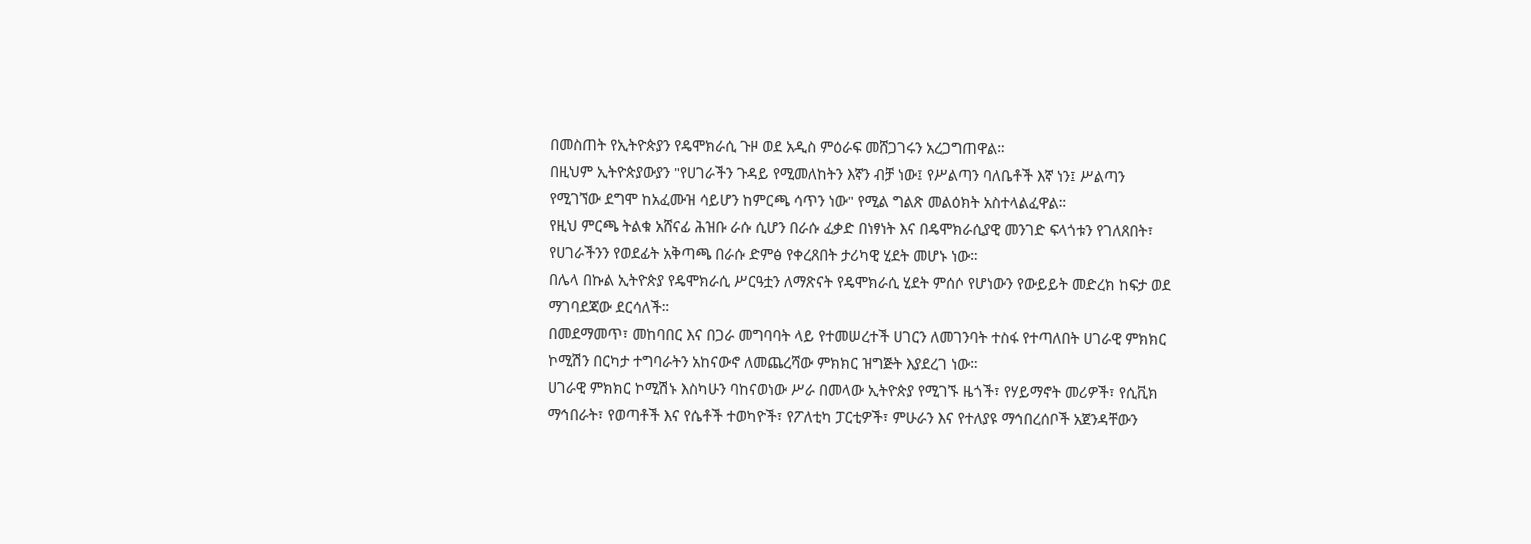በመስጠት የኢትዮጵያን የዴሞክራሲ ጉዞ ወደ አዲስ ምዕራፍ መሸጋገሩን አረጋግጠዋል።
በዚህም ኢትዮጵያውያን "የሀገራችን ጉዳይ የሚመለከትን እኛን ብቻ ነው፤ የሥልጣን ባለቤቶች እኛ ነን፤ ሥልጣን የሚገኘው ደግሞ ከአፈሙዝ ሳይሆን ከምርጫ ሳጥን ነው" የሚል ግልጽ መልዕክት አስተላልፈዋል።
የዚህ ምርጫ ትልቁ አሸናፊ ሕዝቡ ራሱ ሲሆን በራሱ ፈቃድ በነፃነት እና በዴሞክራሲያዊ መንገድ ፍላጎቱን የገለጸበት፣ የሀገራችንን የወደፊት አቅጣጫ በራሱ ድምፅ የቀረጸበት ታሪካዊ ሂደት መሆኑ ነው።
በሌላ በኩል ኢትዮጵያ የዴሞክራሲ ሥርዓቷን ለማጽናት የዴሞክራሲ ሂደት ምሰሶ የሆነውን የውይይት መድረክ ከፍታ ወደ ማገባደጃው ደርሳለች።
በመደማመጥ፣ መከባበር እና በጋራ መግባባት ላይ የተመሠረተች ሀገርን ለመገንባት ተስፋ የተጣለበት ሀገራዊ ምክክር ኮሚሽን በርካታ ተግባራትን አከናውኖ ለመጨረሻው ምክክር ዝግጅት እያደረገ ነው።
ሀገራዊ ምክክር ኮሚሽኑ እስካሁን ባከናወነው ሥራ በመላው ኢትዮጵያ የሚገኙ ዜጎች፣ የሃይማኖት መሪዎች፣ የሲቪክ ማኅበራት፣ የወጣቶች እና የሴቶች ተወካዮች፣ የፖለቲካ ፓርቲዎች፣ ምሁራን እና የተለያዩ ማኅበረሰቦች አጀንዳቸውን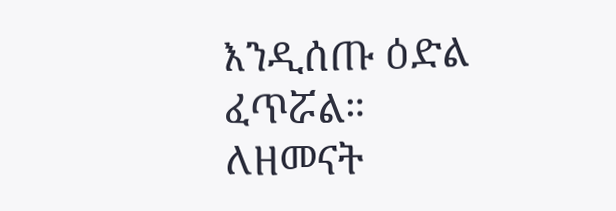እንዲሰጡ ዕድል ፈጥሯል።
ለዘመናት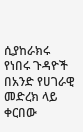ሲያከራክሩ የነበሩ ጉዳዮች በአንድ የሀገራዊ መድረክ ላይ ቀርበው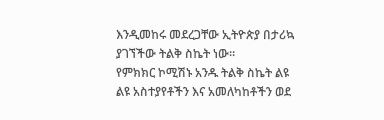እንዲመከሩ መደረጋቸው ኢትዮጵያ በታሪኳ ያገኘችው ትልቅ ስኬት ነው።
የምክክር ኮሚሽኑ አንዱ ትልቅ ስኬት ልዩ ልዩ አስተያየቶችን እና አመለካከቶችን ወደ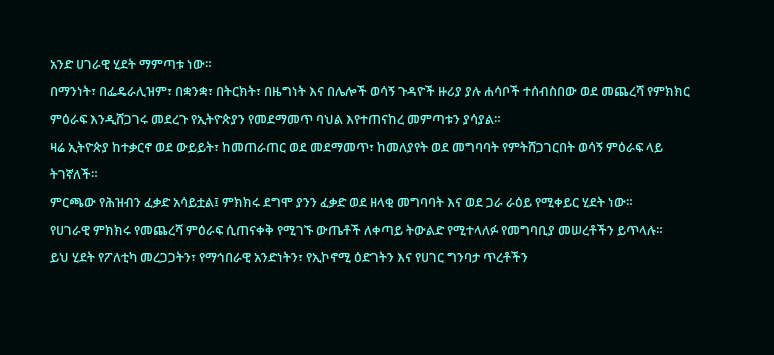አንድ ሀገራዊ ሂደት ማምጣቱ ነው።
በማንነት፣ በፌዴራሊዝም፣ በቋንቋ፣ በትርክት፣ በዜግነት እና በሌሎች ወሳኝ ጉዳዮች ዙሪያ ያሉ ሐሳቦች ተሰብስበው ወደ መጨረሻ የምክክር ምዕራፍ እንዲሸጋገሩ መደረጉ የኢትዮጵያን የመደማመጥ ባህል እየተጠናከረ መምጣቱን ያሳያል።
ዛሬ ኢትዮጵያ ከተቃርኖ ወደ ውይይት፣ ከመጠራጠር ወደ መደማመጥ፣ ከመለያየት ወደ መግባባት የምትሸጋገርበት ወሳኝ ምዕራፍ ላይ ትገኛለች።
ምርጫው የሕዝብን ፈቃድ አሳይቷል፤ ምክክሩ ደግሞ ያንን ፈቃድ ወደ ዘላቂ መግባባት እና ወደ ጋራ ራዕይ የሚቀይር ሂደት ነው።
የሀገራዊ ምክክሩ የመጨረሻ ምዕራፍ ሲጠናቀቅ የሚገኙ ውጤቶች ለቀጣይ ትውልድ የሚተላለፉ የመግባቢያ መሠረቶችን ይጥላሉ።
ይህ ሂደት የፖለቲካ መረጋጋትን፣ የማኅበራዊ አንድነትን፣ የኢኮኖሚ ዕድገትን እና የሀገር ግንባታ ጥረቶችን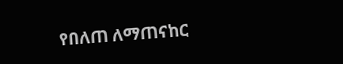የበለጠ ለማጠናከር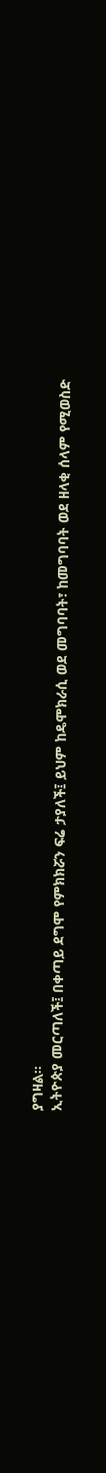ያግዛል።
ኢትዮጵያ መርጣለች፤ በቀጣይ ደግሞ የምክክሯን ፍሬ ታያለች፤ ይህም ከዴሞክራሲ ወደ መግባባት፣ ከመግባባት ወደ ዘላቂ ሰላም የሚወስድ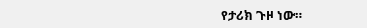የታሪክ ጉዞ ነው።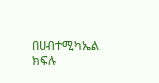በሀብተሚካኤል ክፍሉ